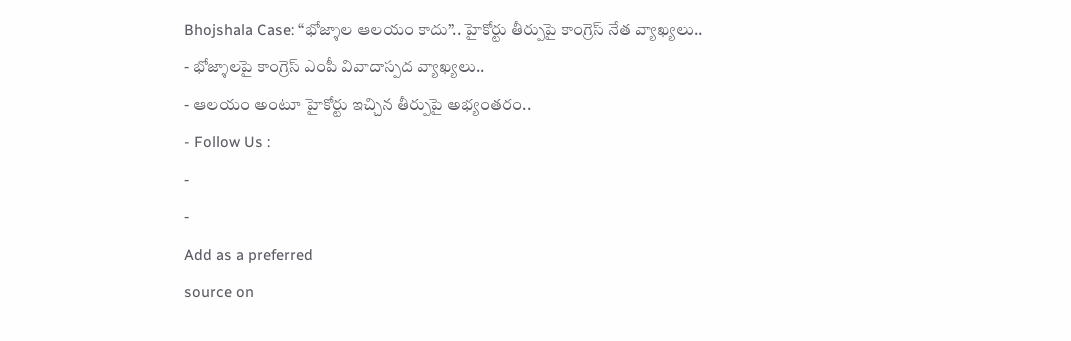Bhojshala Case: “భోజ్శాల ఆలయం కాదు”.. హైకోర్టు తీర్పుపై కాంగ్రెస్ నేత వ్యాఖ్యలు..
- భోజ్శాలపై కాంగ్రెస్ ఎంపీ వివాదాస్పద వ్యాఖ్యలు..
- ఆలయం అంటూ హైకోర్టు ఇచ్చిన తీర్పుపై అభ్యంతరం..
- Follow Us :
-
-
Add as a preferred
source on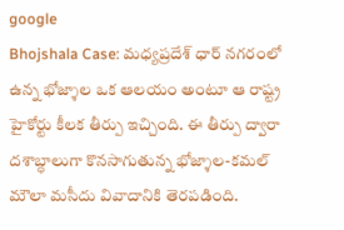google
Bhojshala Case: మధ్యప్రదేశ్ ధార్ నగరంలో ఉన్న భోజ్శాల ఒక ఆలయం అంటూ ఆ రాష్ట్ర హైకోర్టు కీలక తీర్పు ఇచ్చింది. ఈ తీర్పు ద్వారా దశాబ్ధాలుగా కొనసాగుతున్న భోజ్శాల-కమల్ మౌలా మసీదు వివాదానికి తెరపడింది.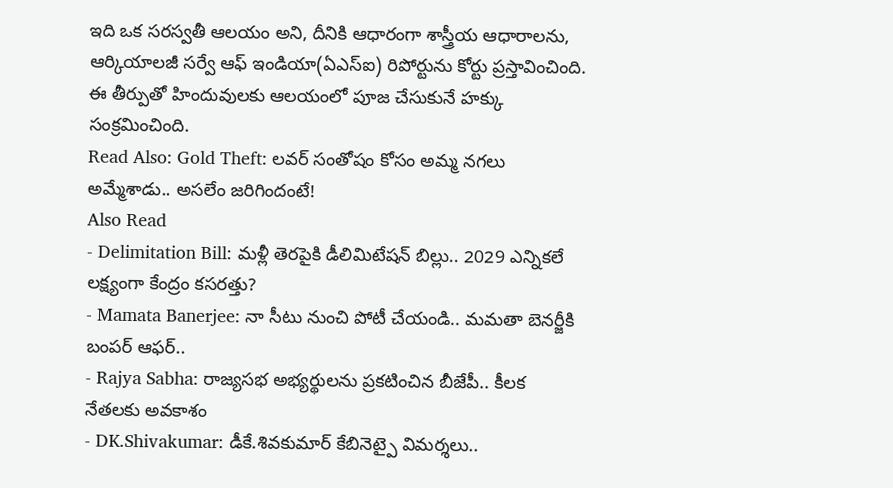ఇది ఒక సరస్వతీ ఆలయం అని, దీనికి ఆధారంగా శాస్త్రీయ ఆధారాలను, ఆర్కియాలజీ సర్వే ఆఫ్ ఇండియా(ఏఎస్ఐ) రిపోర్టును కోర్టు ప్రస్తావించింది. ఈ తీర్పుతో హిందువులకు ఆలయంలో పూజ చేసుకునే హక్కు సంక్రమించింది.
Read Also: Gold Theft: లవర్ సంతోషం కోసం అమ్మ నగలు అమ్మేశాడు.. అసలేం జరిగిందంటే!
Also Read
- Delimitation Bill: మళ్లీ తెరపైకి డీలిమిటేషన్ బిల్లు.. 2029 ఎన్నికలే లక్ష్యంగా కేంద్రం కసరత్తు?
- Mamata Banerjee: నా సీటు నుంచి పోటీ చేయండి.. మమతా బెనర్జీకి బంపర్ ఆఫర్..
- Rajya Sabha: రాజ్యసభ అభ్యర్థులను ప్రకటించిన బీజేపీ.. కీలక నేతలకు అవకాశం
- DK.Shivakumar: డీకే.శివకుమార్ కేబినెట్పై విమర్శలు..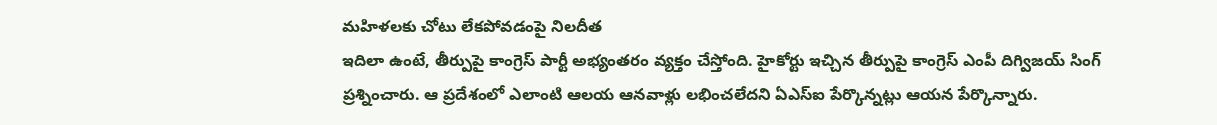మహిళలకు చోటు లేకపోవడంపై నిలదీత
ఇదిలా ఉంటే, తీర్పుపై కాంగ్రెస్ పార్టీ అభ్యంతరం వ్యక్తం చేస్తోంది. హైకోర్టు ఇచ్చిన తీర్పుపై కాంగ్రెస్ ఎంపీ దిగ్విజయ్ సింగ్ ప్రశ్నించారు. ఆ ప్రదేశంలో ఎలాంటి ఆలయ ఆనవాళ్లు లభించలేదని ఏఎస్ఐ పేర్కొన్నట్లు ఆయన పేర్కొన్నారు.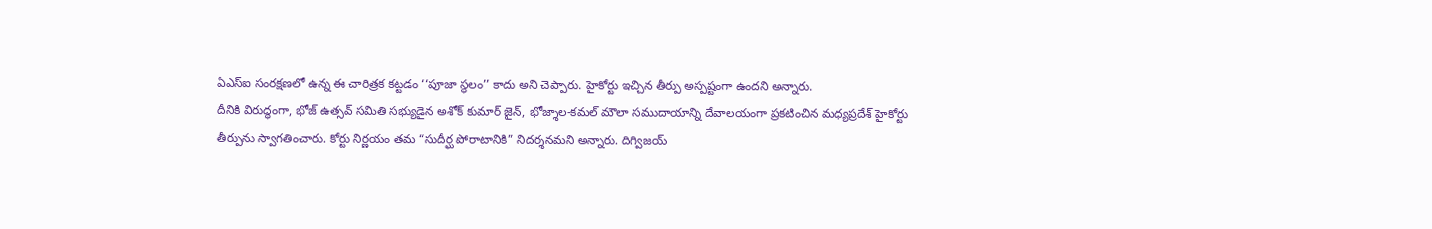ఏఎస్ఐ సంరక్షణలో ఉన్న ఈ చారిత్రక కట్టడం ‘‘పూజా స్థలం’’ కాదు అని చెప్పారు. హైకోర్టు ఇచ్చిన తీర్పు అస్పష్టంగా ఉందని అన్నారు.
దీనికి విరుద్ధంగా, భోజ్ ఉత్సవ్ సమితి సభ్యుడైన అశోక్ కుమార్ జైన్, భోజ్శాల-కమల్ మౌలా సముదాయాన్ని దేవాలయంగా ప్రకటించిన మధ్యప్రదేశ్ హైకోర్టు తీర్పును స్వాగతించారు. కోర్టు నిర్ణయం తమ “సుదీర్ఘ పోరాటానికి” నిదర్శనమని అన్నారు. దిగ్విజయ్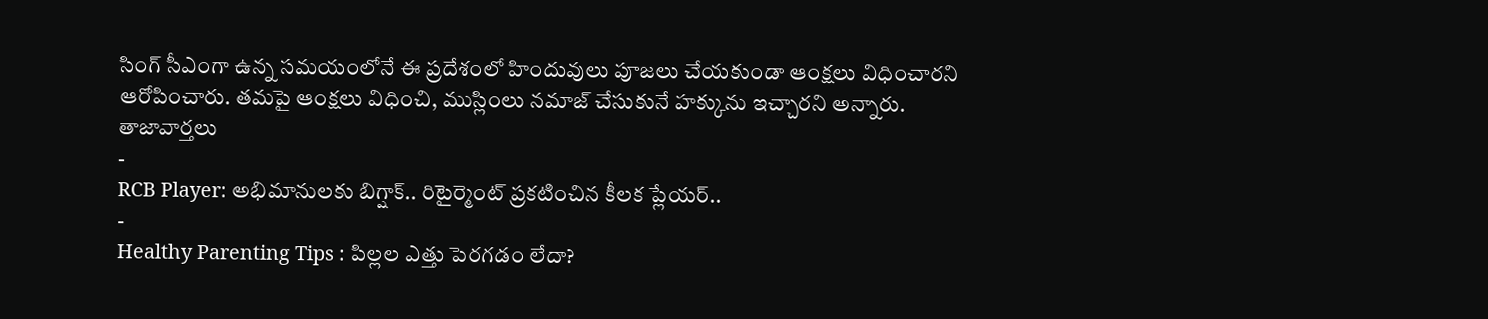సింగ్ సీఎంగా ఉన్న సమయంలోనే ఈ ప్రదేశంలో హిందువులు పూజలు చేయకుండా ఆంక్షలు విధించారని ఆరోపించారు. తమపై ఆంక్షలు విధించి, ముస్లింలు నమాజ్ చేసుకునే హక్కును ఇచ్చారని అన్నారు.
తాజావార్తలు
-
RCB Player: అభిమానులకు బిగ్షాక్.. రిటైర్మెంట్ ప్రకటించిన కీలక ప్లేయర్..
-
Healthy Parenting Tips : పిల్లల ఎత్తు పెరగడం లేదా?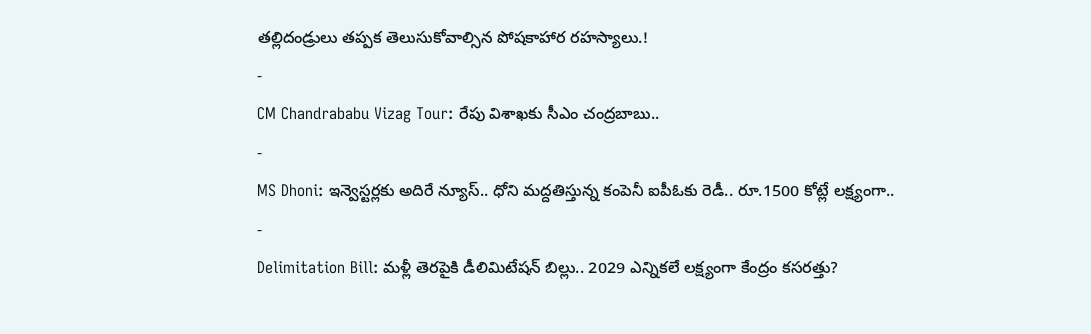తల్లిదండ్రులు తప్పక తెలుసుకోవాల్సిన పోషకాహార రహస్యాలు.!
-
CM Chandrababu Vizag Tour: రేపు విశాఖకు సీఎం చంద్రబాబు..
-
MS Dhoni: ఇన్వెస్టర్లకు అదిరే న్యూస్.. ధోని మద్దతిస్తున్న కంపెనీ ఐపీఓకు రెడీ.. రూ.1500 కోట్లే లక్ష్యంగా..
-
Delimitation Bill: మళ్లీ తెరపైకి డీలిమిటేషన్ బిల్లు.. 2029 ఎన్నికలే లక్ష్యంగా కేంద్రం కసరత్తు?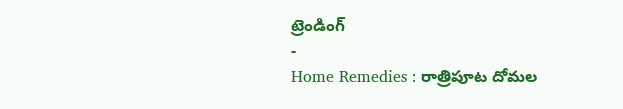ట్రెండింగ్
-
Home Remedies : రాత్రిపూట దోమల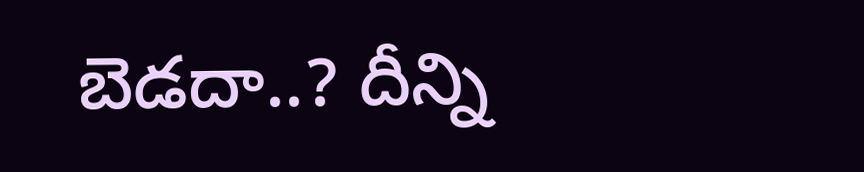బెడదా..? దీన్ని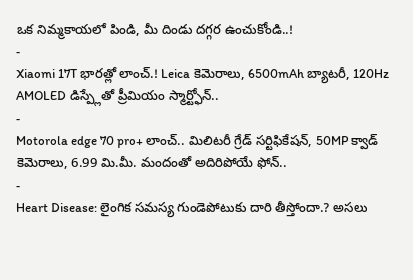ఒక నిమ్మకాయలో పిండి, మీ దిండు దగ్గర ఉంచుకోండి..!
-
Xiaomi 17T భారత్లో లాంచ్.! Leica కెమెరాలు, 6500mAh బ్యాటరీ, 120Hz AMOLED డిస్ప్లేతో ప్రీమియం స్మార్ట్ఫోన్..
-
Motorola edge 70 pro+ లాంచ్.. మిలిటరీ గ్రేడ్ సర్టిఫికేషన్, 50MP క్వాడ్ కెమెరాలు, 6.99 మి.మీ. మందంతో అదిరిపోయే ఫోన్..
-
Heart Disease: లైంగిక సమస్య గుండెపోటుకు దారి తీస్తోందా.? అసలు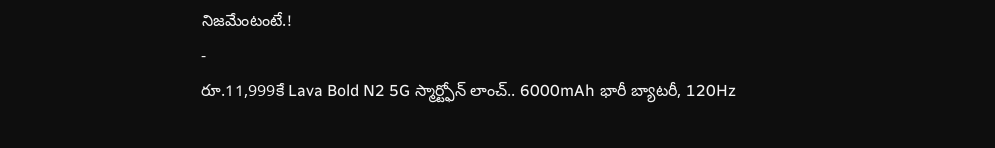నిజమేంటంటే.!
-
రూ.11,999కే Lava Bold N2 5G స్మార్ట్ఫోన్ లాంచ్.. 6000mAh భారీ బ్యాటరీ, 120Hz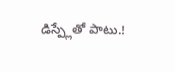డిస్ప్లేతో పాటు.!